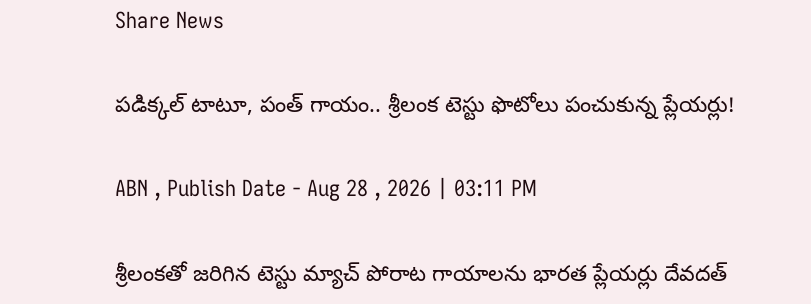Share News

పడిక్కల్ టాటూ, పంత్ గాయం.. శ్రీలంక టెస్టు ఫొటోలు పంచుకున్న ప్లేయర్లు!

ABN , Publish Date - Aug 28 , 2026 | 03:11 PM

శ్రీలంకతో జరిగిన టెస్టు మ్యాచ్ పోరాట గాయాలను భారత ప్లేయర్లు దేవదత్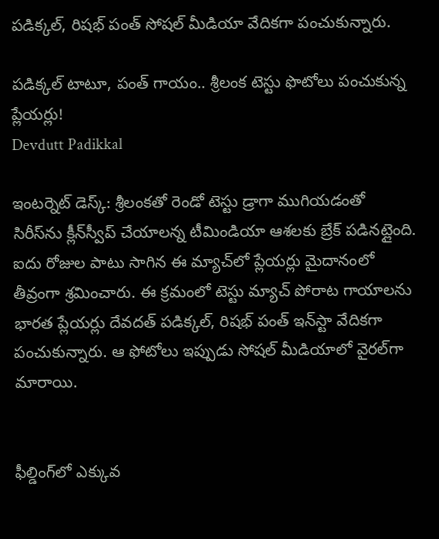పడిక్కల్, రిషభ్ పంత్ సోషల్ మీడియా వేదికగా పంచుకున్నారు.

పడిక్కల్ టాటూ, పంత్ గాయం.. శ్రీలంక టెస్టు ఫొటోలు పంచుకున్న ప్లేయర్లు!
Devdutt Padikkal

ఇంటర్నెట్ డెస్క్: శ్రీలంకతో రెండో టెస్టు డ్రాగా ముగియడంతో సిరీస్‌ను క్లీన్‌స్వీప్ చేయాలన్న టీమిండియా ఆశలకు బ్రేక్ పడినట్లైంది. ఐదు రోజుల పాటు సాగిన ఈ మ్యాచ్‌లో ప్లేయర్లు మైదానంలో తీవ్రంగా శ్రమించారు. ఈ క్రమంలో టెస్టు మ్యాచ్ పోరాట గాయాలను భారత ప్లేయర్లు దేవదత్ పడిక్కల్, రిషభ్ పంత్ ఇన్‌స్టా వేదికగా పంచుకున్నారు. ఆ ఫోటోలు ఇప్పుడు సోషల్ మీడియాలో వైరల్‌గా మారాయి.


ఫీల్డింగ్‌లో ఎక్కువ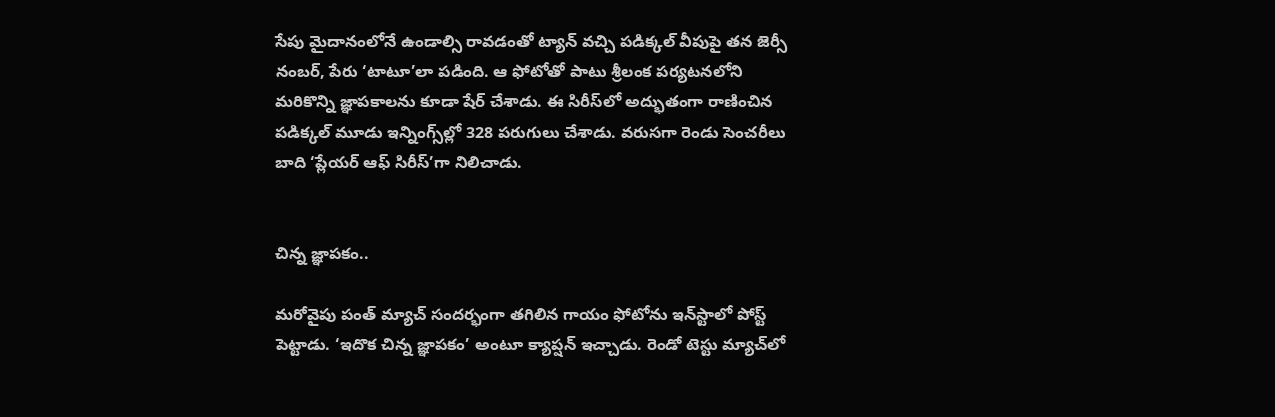సేపు మైదానంలోనే ఉండాల్సి రావడంతో ట్యాన్ వచ్చి పడిక్కల్ వీపుపై తన జెర్సీ నంబర్, పేరు ‘టాటూ’లా పడింది. ఆ ఫోటోతో పాటు శ్రీలంక పర్యటనలోని మరికొన్ని జ్ఞాపకాలను కూడా షేర్ చేశాడు. ఈ సిరీస్‌లో అద్భుతంగా రాణించిన పడిక్కల్ మూడు ఇన్నింగ్స్‌ల్లో 328 పరుగులు చేశాడు. వరుసగా రెండు సెంచరీలు బాది ‘ప్లేయర్ ఆఫ్ సిరీస్’గా నిలిచాడు.


చిన్న జ్ఞాపకం..

మరోవైపు పంత్ మ్యాచ్ సందర్భంగా తగిలిన గాయం ఫోటోను ఇన్‌స్టాలో పోస్ట్ పెట్టాడు. ‘ఇదొక చిన్న జ్ఞాపకం’ అంటూ క్యాప్షన్ ఇచ్చాడు. రెండో టెస్టు మ్యాచ్‌లో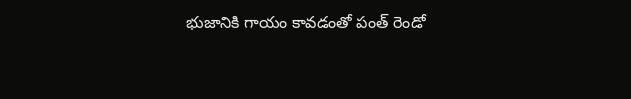భుజానికి గాయం కావడంతో పంత్‌ రెండో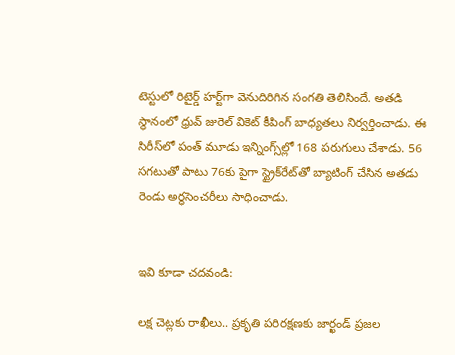టెస్టులో రిటైర్డ్ హర్ట్‌గా వెనుదిరిగిన సంగతి తెలిసిందే. అతడి స్థానంలో ధ్రువ్‌ జురెల్‌ వికెట్‌ కీపింగ్‌ బాధ్యతలు నిర్వర్తించాడు. ఈ సిరీస్‌లో పంత్‌ మూడు ఇన్నింగ్స్‌ల్లో 168 పరుగులు చేశాడు. 56 సగటుతో పాటు 76కు పైగా స్ట్రైక్‌రేట్‌తో బ్యాటింగ్‌ చేసిన అతడు రెండు అర్ధసెంచరీలు సాధించాడు.


ఇవి కూడా చదవండి:

లక్ష చెట్లకు రాఖీలు.. ప్రకృతి పరిరక్షణకు జార్ఖండ్ ప్రజల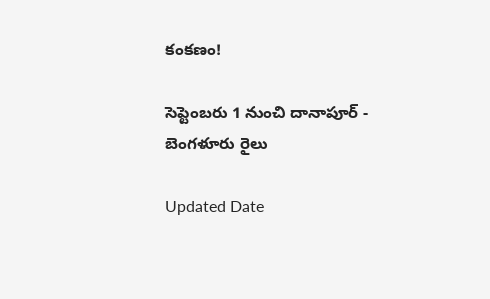కంకణం!

సెప్టెంబరు 1 నుంచి దానాపూర్‌ - బెంగళూరు రైలు

Updated Date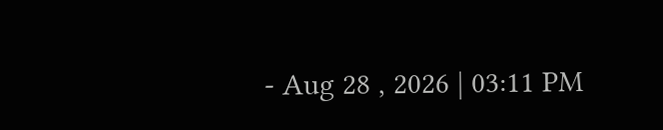- Aug 28 , 2026 | 03:11 PM